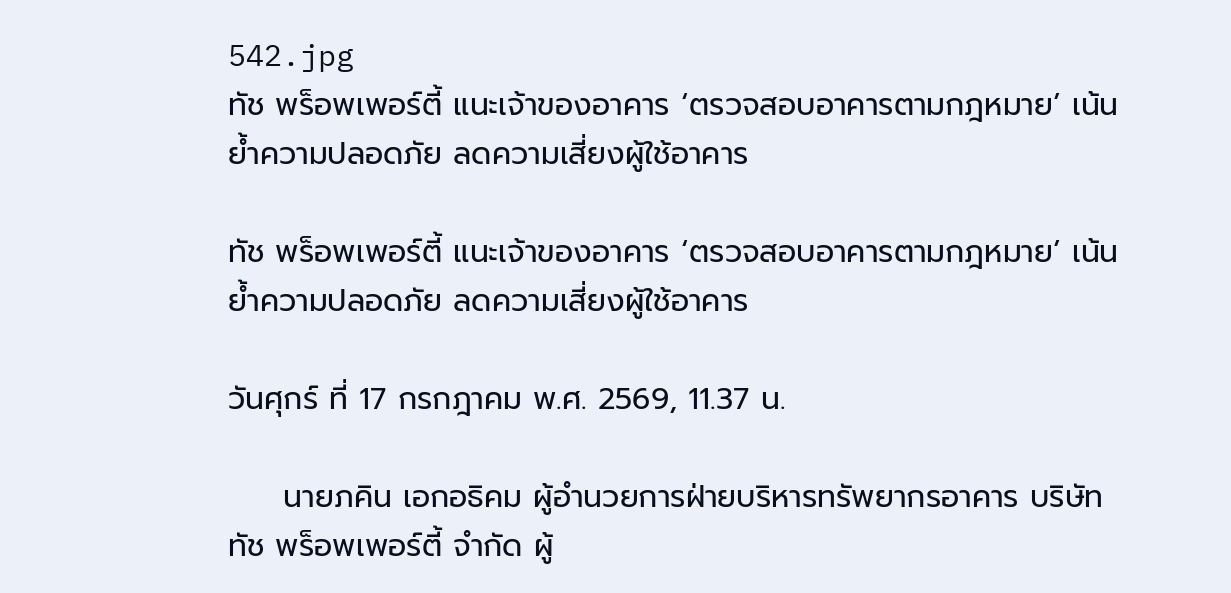542.jpg
ทัช พร็อพเพอร์ตี้ แนะเจ้าของอาคาร ‘ตรวจสอบอาคารตามกฎหมาย’ เน้นย้ำความปลอดภัย ลดความเสี่ยงผู้ใช้อาคาร

ทัช พร็อพเพอร์ตี้ แนะเจ้าของอาคาร ‘ตรวจสอบอาคารตามกฎหมาย’ เน้นย้ำความปลอดภัย ลดความเสี่ยงผู้ใช้อาคาร

วันศุกร์ ที่ 17 กรกฎาคม พ.ศ. 2569, 11.37 น.

     นายภคิน เอกอธิคม ผู้อำนวยการฝ่ายบริหารทรัพยากรอาคาร บริษัท ทัช พร็อพเพอร์ตี้ จำกัด ผู้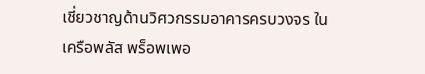เชี่ยวชาญด้านวิศวกรรมอาคารครบวงจร ในเครือพลัส พร็อพเพอ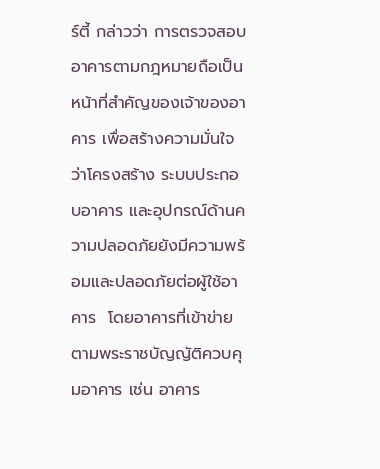ร์ตี้ กล่าวว่า การตรวจสอบอาคารตามกฎหมายถือเป็นหน้าที่สำคัญของเจ้าของอาคาร เพื่อสร้างความมั่นใจว่าโครงสร้าง ระบบประกอบอาคาร และอุปกรณ์ด้านความปลอดภัยยังมีความพร้อมและปลอดภัยต่อผู้ใช้อาคาร  โดยอาคารที่เข้าข่ายตามพระราชบัญญัติควบคุมอาคาร เช่น อาคาร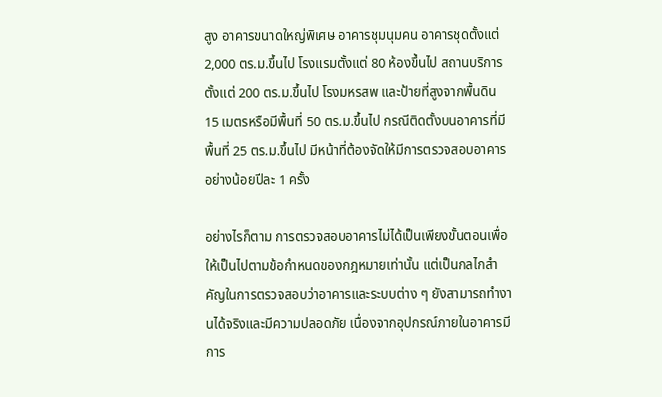สูง อาคารขนาดใหญ่พิเศษ อาคารชุมนุมคน อาคารชุดตั้งแต่ 2,000 ตร.ม.ขึ้นไป โรงแรมตั้งแต่ 80 ห้องขึ้นไป สถานบริการตั้งแต่ 200 ตร.ม.ขึ้นไป โรงมหรสพ และป้ายที่สูงจากพื้นดิน 15 เมตรหรือมีพื้นที่ 50 ตร.ม.ขึ้นไป กรณีติดตั้งบนอาคารที่มีพื้นที่ 25 ตร.ม.ขึ้นไป มีหน้าที่ต้องจัดให้มีการตรวจสอบอาคารอย่างน้อยปีละ 1 ครั้ง

อย่างไรก็ตาม การตรวจสอบอาคารไม่ได้เป็นเพียงขั้นตอนเพื่อให้เป็นไปตามข้อกำหนดของกฎหมายเท่านั้น แต่เป็นกลไกสำคัญในการตรวจสอบว่าอาคารและระบบต่าง ๆ ยังสามารถทำงานได้จริงและมีความปลอดภัย เนื่องจากอุปกรณ์ภายในอาคารมีการ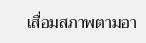เสื่อมสภาพตามอา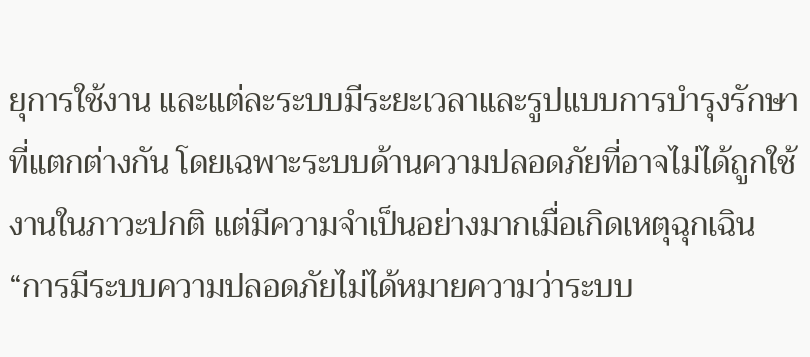ยุการใช้งาน และแต่ละระบบมีระยะเวลาและรูปแบบการบำรุงรักษาที่แตกต่างกัน โดยเฉพาะระบบด้านความปลอดภัยที่อาจไม่ได้ถูกใช้งานในภาวะปกติ แต่มีความจำเป็นอย่างมากเมื่อเกิดเหตุฉุกเฉิน
“การมีระบบความปลอดภัยไม่ได้หมายความว่าระบบ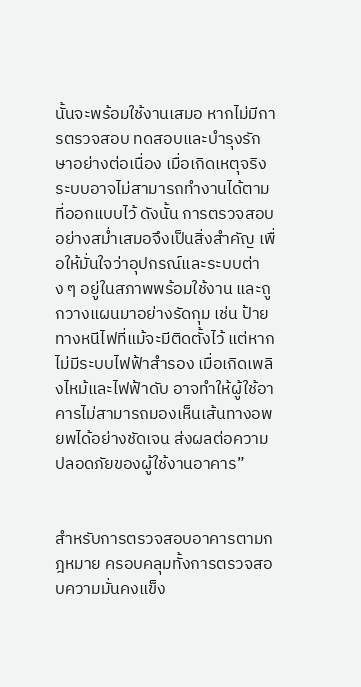นั้นจะพร้อมใช้งานเสมอ หากไม่มีการตรวจสอบ ทดสอบและบำรุงรักษาอย่างต่อเนื่อง เมื่อเกิดเหตุจริง ระบบอาจไม่สามารถทำงานได้ตามที่ออกแบบไว้ ดังนั้น การตรวจสอบอย่างสม่ำเสมอจึงเป็นสิ่งสำคัญ เพื่อให้มั่นใจว่าอุปกรณ์และระบบต่าง ๆ อยู่ในสภาพพร้อมใช้งาน และถูกวางแผนมาอย่างรัดกุม เช่น ป้ายทางหนีไฟที่แม้จะมีติดตั้งไว้ แต่หากไม่มีระบบไฟฟ้าสำรอง เมื่อเกิดเพลิงไหม้และไฟฟ้าดับ อาจทำให้ผู้ใช้อาคารไม่สามารถมองเห็นเส้นทางอพยพได้อย่างชัดเจน ส่งผลต่อความปลอดภัยของผู้ใช้งานอาคาร”


สำหรับการตรวจสอบอาคารตามกฎหมาย ครอบคลุมทั้งการตรวจสอบความมั่นคงแข็ง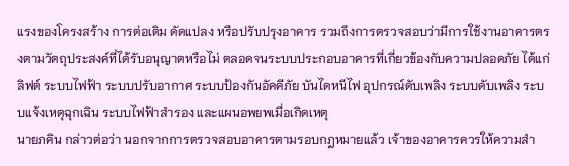แรงของโครงสร้าง การต่อเติม ดัดแปลง หรือปรับปรุงอาคาร รวมถึงการตรวจสอบว่ามีการใช้งานอาคารตรงตามวัตถุประสงค์ที่ได้รับอนุญาตหรือไม่ ตลอดจนระบบประกอบอาคารที่เกี่ยวข้องกับความปลอดภัย ได้แก่ ลิฟต์ ระบบไฟฟ้า ระบบปรับอากาศ ระบบป้องกันอัคคีภัย บันไดหนีไฟ อุปกรณ์ดับเพลิง ระบบดับเพลิง ระบบแจ้งเหตุฉุกเฉิน ระบบไฟฟ้าสำรอง และแผนอพยพเมื่อเกิดเหตุ
นายภคิน กล่าวต่อว่า นอกจากการตรวจสอบอาคารตามรอบกฎหมายแล้ว เจ้าของอาคารควรให้ความสำ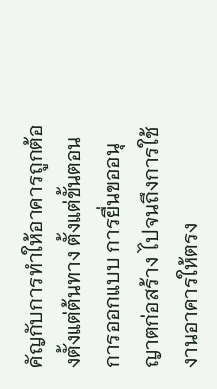คัญกับการทำให้อาคารถูกต้องตั้งแต่ต้นทาง ตั้งแต่ขั้นตอนการออกแบบ การยื่นขออนุญาตก่อสร้าง ไปจนถึงการใช้งานอาคารให้ตรง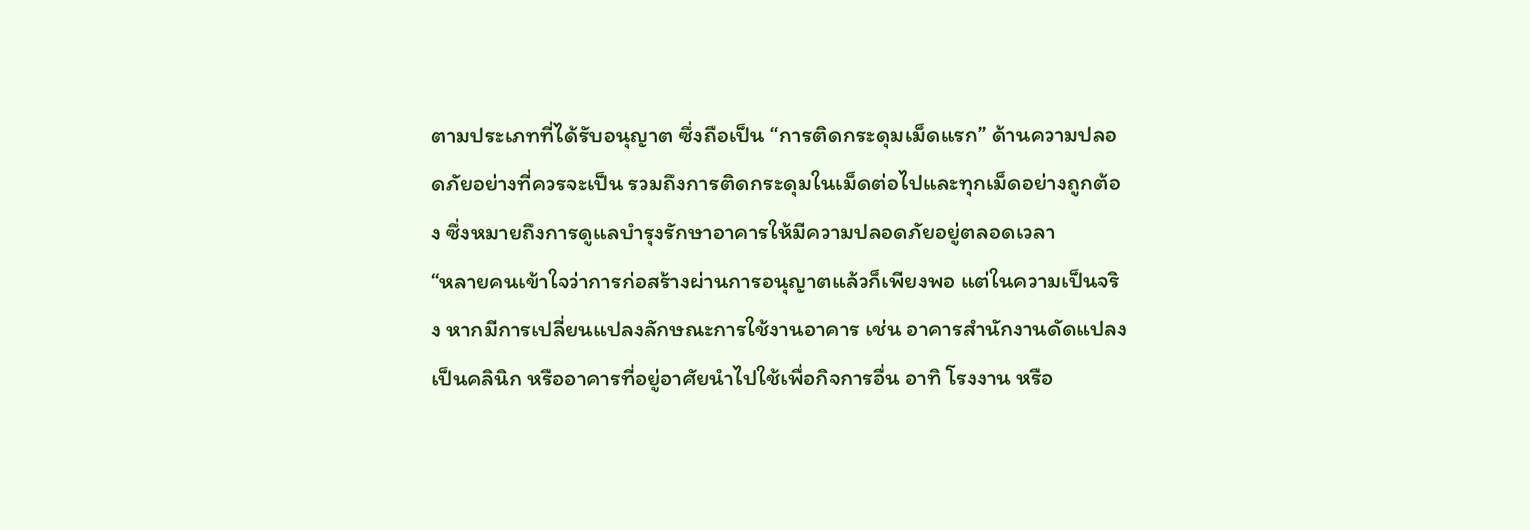ตามประเภทที่ได้รับอนุญาต ซึ่งถือเป็น “การติดกระดุมเม็ดแรก” ด้านความปลอดภัยอย่างที่ควรจะเป็น รวมถึงการติดกระดุมในเม็ดต่อไปและทุกเม็ดอย่างถูกต้อง ซึ่งหมายถึงการดูแลบำรุงรักษาอาคารให้มีความปลอดภัยอยู่ตลอดเวลา
“หลายคนเข้าใจว่าการก่อสร้างผ่านการอนุญาตแล้วก็เพียงพอ แต่ในความเป็นจริง หากมีการเปลี่ยนแปลงลักษณะการใช้งานอาคาร เช่น อาคารสำนักงานดัดแปลงเป็นคลินิก หรืออาคารที่อยู่อาศัยนำไปใช้เพื่อกิจการอื่น อาทิ โรงงาน หรือ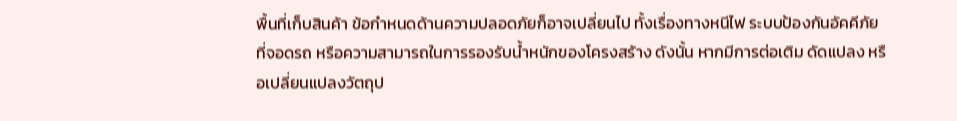พื้นที่เก็บสินค้า ข้อกำหนดด้านความปลอดภัยก็อาจเปลี่ยนไป ทั้งเรื่องทางหนีไฟ ระบบป้องกันอัคคีภัย ที่จอดรถ หรือความสามารถในการรองรับน้ำหนักของโครงสร้าง ดังนั้น หากมีการต่อเติม ดัดแปลง หรือเปลี่ยนแปลงวัตถุป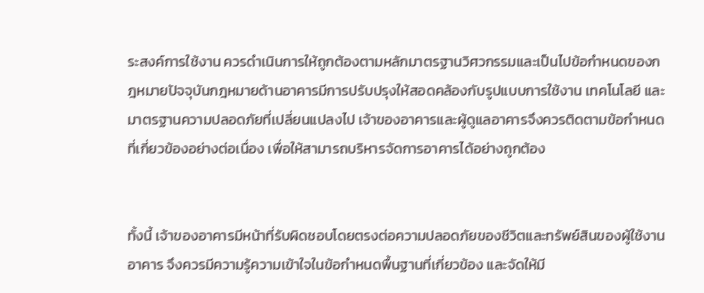ระสงค์การใช้งาน ควรดำเนินการให้ถูกต้องตามหลักมาตรฐานวิศวกรรมและเป็นไปข้อกำหนดของกฎหมายปัจจุบันกฎหมายด้านอาคารมีการปรับปรุงให้สอดคล้องกับรูปแบบการใช้งาน เทคโนโลยี และมาตรฐานความปลอดภัยที่เปลี่ยนแปลงไป เจ้าของอาคารและผู้ดูแลอาคารจึงควรติดตามข้อกำหนดที่เกี่ยวข้องอย่างต่อเนื่อง เพื่อให้สามารถบริหารจัดการอาคารได้อย่างถูกต้อง


ทั้งนี้ เจ้าของอาคารมีหน้าที่รับผิดชอบโดยตรงต่อความปลอดภัยของชีวิตและทรัพย์สินของผู้ใช้งานอาคาร จึงควรมีความรู้ความเข้าใจในข้อกำหนดพื้นฐานที่เกี่ยวข้อง และจัดให้มี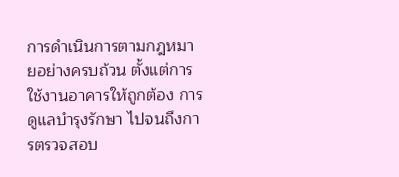การดำเนินการตามกฎหมายอย่างครบถ้วน ตั้งแต่การใช้งานอาคารให้ถูกต้อง การดูแลบำรุงรักษา ไปจนถึงการตรวจสอบ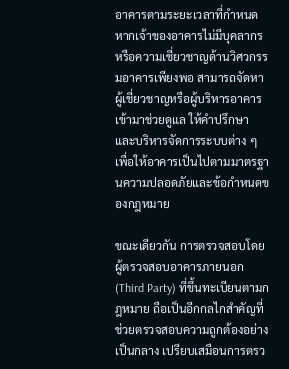อาคารตามระยะเวลาที่กำหนดหากเจ้าของอาคารไม่มีบุคลากรหรือความเชี่ยวชาญด้านวิศวกรรมอาคารเพียงพอ สามารถจัดหาผู้เชี่ยวชาญหรือผู้บริหารอาคารเข้ามาช่วยดูแล ให้คำปรึกษา และบริหารจัดการระบบต่าง ๆ เพื่อให้อาคารเป็นไปตามมาตรฐานความปลอดภัยและข้อกำหนดของกฎหมาย

ขณะเดียวกัน การตรวจสอบโดยผู้ตรวจสอบอาคารภายนอก (Third Party) ที่ขึ้นทะเบียนตามกฎหมาย ถือเป็นอีกกลไกสำคัญที่ช่วยตรวจสอบความถูกต้องอย่างเป็นกลาง เปรียบเสมือนการตรว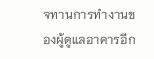จทานการทำงานของผู้ดูแลอาคารอีก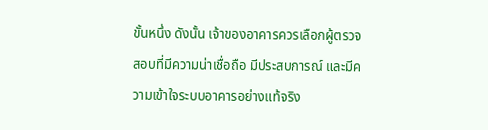ขั้นหนึ่ง ดังนั้น เจ้าของอาคารควรเลือกผู้ตรวจสอบที่มีความน่าเชื่อถือ มีประสบการณ์ และมีความเข้าใจระบบอาคารอย่างแท้จริง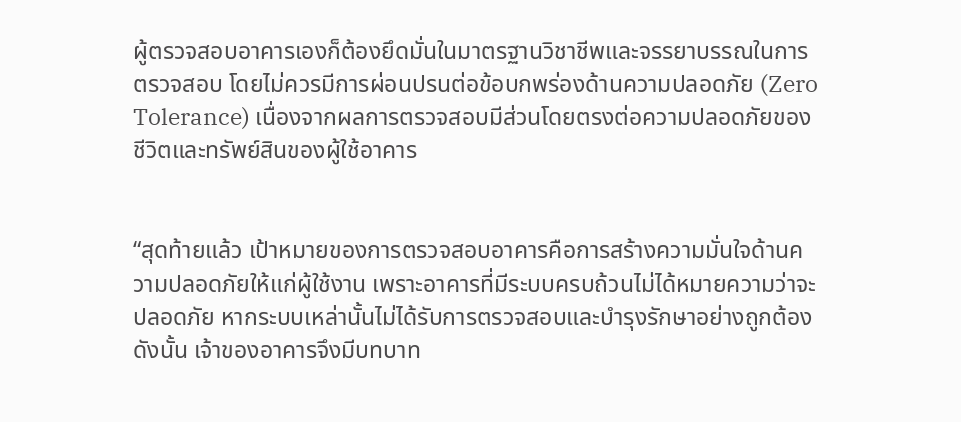ผู้ตรวจสอบอาคารเองก็ต้องยึดมั่นในมาตรฐานวิชาชีพและจรรยาบรรณในการตรวจสอบ โดยไม่ควรมีการผ่อนปรนต่อข้อบกพร่องด้านความปลอดภัย (Zero Tolerance) เนื่องจากผลการตรวจสอบมีส่วนโดยตรงต่อความปลอดภัยของชีวิตและทรัพย์สินของผู้ใช้อาคาร


“สุดท้ายแล้ว เป้าหมายของการตรวจสอบอาคารคือการสร้างความมั่นใจด้านความปลอดภัยให้แก่ผู้ใช้งาน เพราะอาคารที่มีระบบครบถ้วนไม่ได้หมายความว่าจะปลอดภัย หากระบบเหล่านั้นไม่ได้รับการตรวจสอบและบำรุงรักษาอย่างถูกต้อง ดังนั้น เจ้าของอาคารจึงมีบทบาท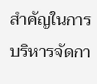สำคัญในการบริหารจัดกา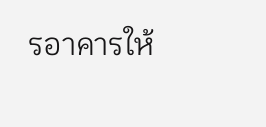รอาคารให้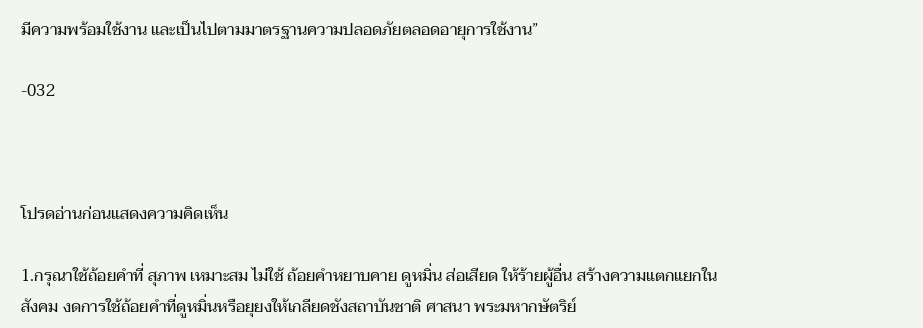มีความพร้อมใช้งาน และเป็นไปตามมาตรฐานความปลอดภัยตลอดอายุการใช้งาน”

-032



โปรดอ่านก่อนแสดงความคิดเห็น

1.กรุณาใช้ถ้อยคำที่ สุภาพ เหมาะสม ไม่ใช้ ถ้อยคำหยาบคาย ดูหมิ่น ส่อเสียด ให้ร้ายผู้อื่น สร้างความแตกแยกในสังคม งดการใช้ถ้อยคำที่ดูหมิ่นหรือยุยงให้เกลียดชังสถาบันชาติ ศาสนา พระมหากษัตริย์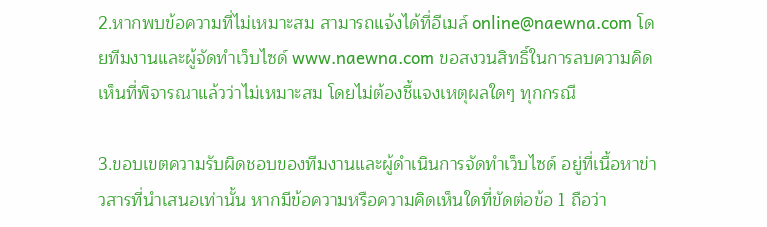2.หากพบข้อความที่ไม่เหมาะสม สามารถแจ้งได้ที่อีเมล์ online@naewna.com โดยทีมงานและผู้จัดทำเว็บไซด์ www.naewna.com ขอสงวนสิทธิ์ในการลบความคิดเห็นที่พิจารณาแล้วว่าไม่เหมาะสม โดยไม่ต้องชี้แจงเหตุผลใดๆ ทุกกรณี

3.ขอบเขตความรับผิดชอบของทีมงานและผู้ดำเนินการจัดทำเว็บไซด์ อยู่ที่เนื้อหาข่าวสารที่นำเสนอเท่านั้น หากมีข้อความหรือความคิดเห็นใดที่ขัดต่อข้อ 1 ถือว่า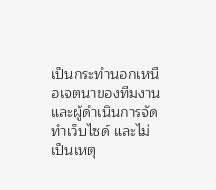เป็นกระทำนอกเหนือเจตนาของทีมงานและผู้ดำเนินการจัดทำเว็บไซด์ และไม่เป็นเหตุ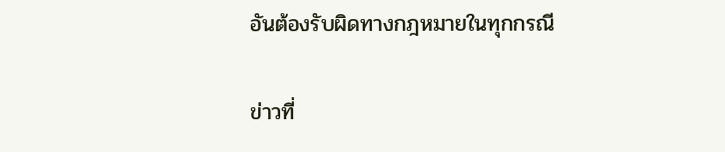อันต้องรับผิดทางกฎหมายในทุกกรณี

ข่าวที่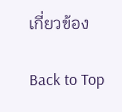เกี่ยวข้อง

Back to Top